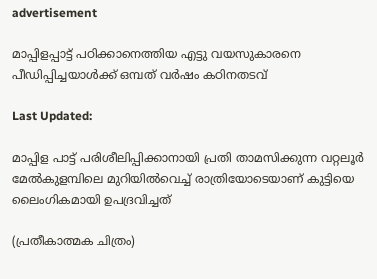advertisement

മാപ്പിളപ്പാട്ട് പഠിക്കാനെത്തിയ എട്ടു വയസുകാരനെ പീഡിപ്പിച്ചയാൾക്ക് ഒമ്പത് വർഷം കഠിനതടവ്

Last Updated:

മാപ്പിള പാട്ട് പരിശീലിപ്പിക്കാനായി പ്രതി താമസിക്കുന്ന വറ്റലൂർ മേൽകുളമ്പിലെ മുറിയിൽവെച്ച് രാത്രിയോടെയാണ് കുട്ടിയെ ലൈംഗികമായി ഉപദ്രവിച്ചത്

(പ്രതീകാത്മക ചിത്രം)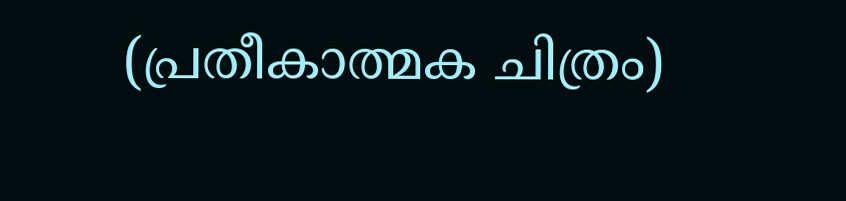(പ്രതീകാത്മക ചിത്രം)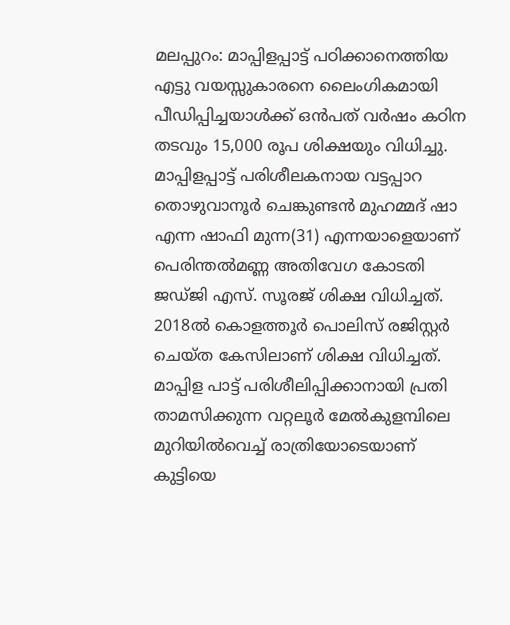മലപ്പുറം: മാപ്പിളപ്പാട്ട് പഠിക്കാനെത്തിയ എട്ടു വയസ്സുകാരനെ ലൈംഗികമായി പീഡിപ്പിച്ചയാൾക്ക് ഒൻപത് വർഷം കഠിന തടവും 15,000 രൂപ ശിക്ഷയും വിധിച്ചു. മാപ്പിളപ്പാട്ട് പരിശീലകനായ വട്ടപ്പാറ തൊഴുവാനൂർ ചെങ്കുണ്ടൻ മുഹമ്മദ് ഷാ എന്ന ഷാഫി മുന്ന(31) എന്നയാളെയാണ് പെരിന്തൽമണ്ണ അതിവേഗ കോടതി ജഡ്ജി എസ്. സൂരജ് ശിക്ഷ വിധിച്ചത്. 2018ൽ കൊളത്തൂർ പൊലിസ് രജിസ്റ്റർ ചെയ്ത കേസിലാണ് ശിക്ഷ വിധിച്ചത്.
മാപ്പിള പാട്ട് പരിശീലിപ്പിക്കാനായി പ്രതി താമസിക്കുന്ന വറ്റലൂർ മേൽകുളമ്പിലെ മുറിയിൽവെച്ച് രാത്രിയോടെയാണ് കുട്ടിയെ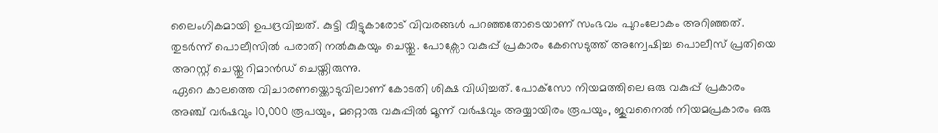ലൈംഗികമായി ഉപദ്രവിച്ചത്. കുട്ടി വീട്ടുകാരോട് വിവരങ്ങൾ പറഞ്ഞതോടെയാണ് സംഭവം പുറംലോകം അറിഞ്ഞത്. തുടർന്ന് പൊലീസിൽ പരാതി നൽകുകയും ചെയ്തു. പോക്സോ വകുപ്പ് പ്രകാരം കേസെടുത്ത് അന്വേഷിച്ച പൊലീസ് പ്രതിയെ അറസ്റ്റ് ചെയ്തു റിമാൻഡ് ചെയ്തിരുന്നു.
ഏറെ കാലത്തെ വിചാരണയ്ക്കൊടുവിലാണ് കോടതി ശിക്ഷ വിധിച്ചത്. പോക്‌സോ നിയമത്തിലെ ഒരു വകുപ്പ് പ്രകാരം അഞ്ച് വർഷവും 10,000 രൂപയും, മറ്റൊരു വകുപ്പിൽ മൂന്ന് വർഷവും അയ്യായിരം രൂപയും, ജുവനൈൽ നിയമപ്രകാരം ഒരു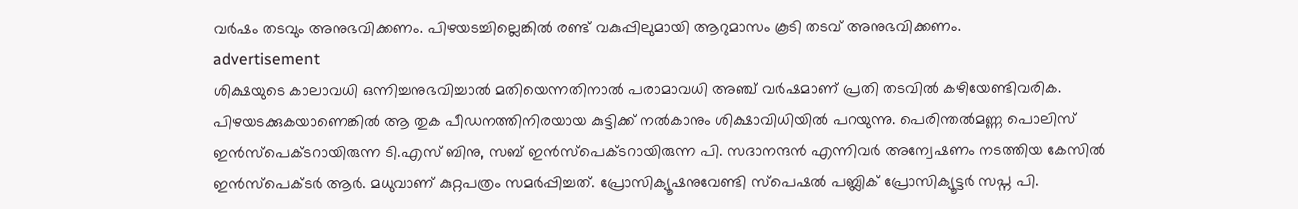വർഷം തടവും അനുഭവിക്കണം. പിഴയടച്ചില്ലെങ്കിൽ രണ്ട് വകുപ്പിലുമായി ആറുമാസം കൂടി തടവ് അനുഭവിക്കണം.
advertisement
ശിക്ഷയുടെ കാലാവധി ഒന്നിച്ചനുഭവിച്ചാൽ മതിയെന്നതിനാൽ പരാമാവധി അഞ്ച് വർഷമാണ് പ്രതി തടവിൽ കഴിയേണ്ടിവരിക. പിഴയടക്കുകയാണെങ്കിൽ ആ തുക പീഡനത്തിനിരയായ കുട്ടിക്ക് നൽകാനും ശിക്ഷാവിധിയിൽ പറയുന്നു. പെരിന്തൽമണ്ണ പൊലിസ് ഇൻസ്‌പെക്ടറായിരുന്ന ടി.എസ് ബിനു, സബ് ഇൻസ്‌പെക്ടറായിരുന്ന പി. സദാനന്ദൻ എന്നിവർ അന്വേഷണം നടത്തിയ കേസിൽ ഇൻസ്‌പെക്ടർ ആർ. മധുവാണ് കുറ്റപത്രം സമർപ്പിച്ചത്. പ്രോസിക്യൂഷനുവേണ്ടി സ്‌പെഷൽ പബ്ലിക് പ്രോസിക്യൂട്ടർ സപ്ന പി.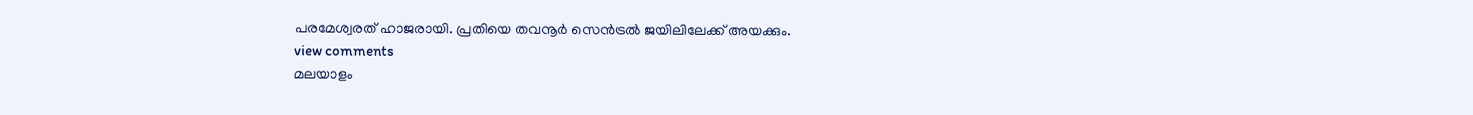പരമേശ്വരത് ഹാജരായി. പ്രതിയെ തവനൂർ സെൻട്രൽ ജയിലിലേക്ക് അയക്കും.
view comments
മലയാളം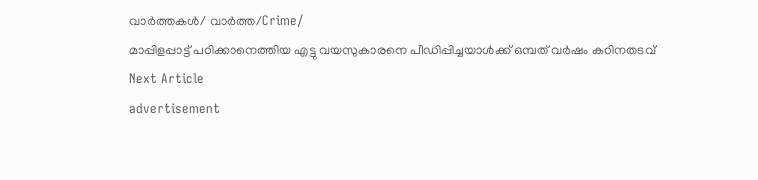വാർത്തകൾ/ വാർത്ത/Crime/
മാപ്പിളപ്പാട്ട് പഠിക്കാനെത്തിയ എട്ടു വയസുകാരനെ പീഡിപ്പിച്ചയാൾക്ക് ഒമ്പത് വർഷം കഠിനതടവ്
Next Article
advertisement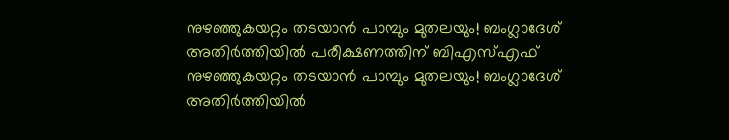നുഴഞ്ഞുകയറ്റം തടയാൻ പാമ്പും മുതലയും! ബംഗ്ലാദേശ് അതിർത്തിയിൽ പരീക്ഷണത്തിന് ബിഎസ്എഫ്
നുഴഞ്ഞുകയറ്റം തടയാൻ പാമ്പും മുതലയും! ബംഗ്ലാദേശ് അതിർത്തിയിൽ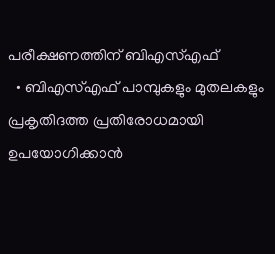പരീക്ഷണത്തിന് ബിഎസ്എഫ്
  • ബിഎസ്എഫ് പാമ്പുകളും മുതലകളും പ്രകൃതിദത്ത പ്രതിരോധമായി ഉപയോഗിക്കാൻ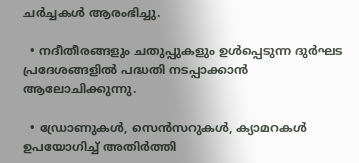ചർച്ചകൾ ആരംഭിച്ചു.

  • നദീതീരങ്ങളും ചതുപ്പുകളും ഉൾപ്പെടുന്ന ദുർഘട പ്രദേശങ്ങളിൽ പദ്ധതി നടപ്പാക്കാൻ ആലോചിക്കുന്നു.

  • ഡ്രോണുകൾ, സെൻസറുകൾ, ക്യാമറകൾ ഉപയോഗിച്ച് അതിർത്തി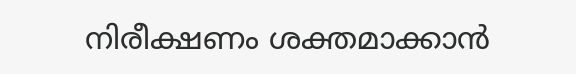നിരീക്ഷണം ശക്തമാക്കാൻ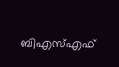ബിഎസ്എഫ്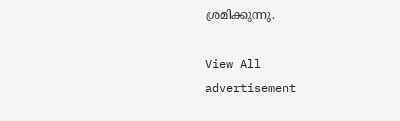ശ്രമിക്കുന്നു.

View All
advertisement